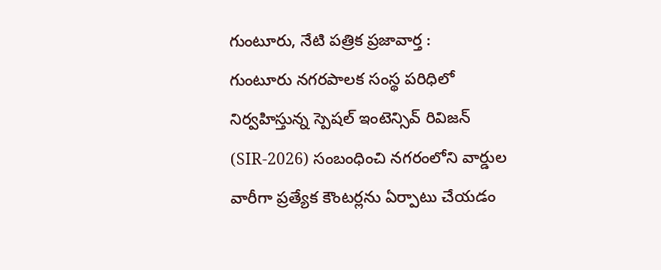గుంటూరు, నేటి పత్రిక ప్రజావార్త :
గుంటూరు నగరపాలక సంస్థ పరిధిలో నిర్వహిస్తున్న స్పెషల్ ఇంటెన్సివ్ రివిజన్ (SIR-2026) సంబంధించి నగరంలోని వార్డుల వారీగా ప్రత్యేక కౌంటర్లను ఏర్పాటు చేయడం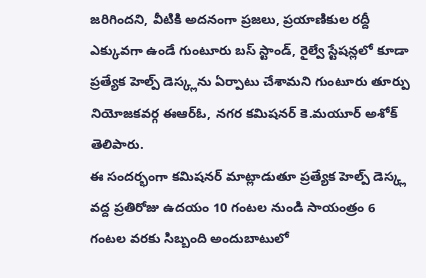జరిగిందని, వీటికి అదనంగా ప్రజలు, ప్రయాణికుల రద్దీ ఎక్కువగా ఉండే గుంటూరు బస్ స్టాండ్, రైల్వే స్టేషన్లలో కూడా ప్రత్యేక హెల్ప్ డెస్క్లను ఏర్పాటు చేశామని గుంటూరు తూర్పు నియోజకవర్గ ఈఆర్ఓ, నగర కమిషనర్ కె.మయూర్ అశోక్ తెలిపారు.
ఈ సందర్భంగా కమిషనర్ మాట్లాడుతూ ప్రత్యేక హెల్ప్ డెస్క్ల వద్ద ప్రతిరోజు ఉదయం 10 గంటల నుండి సాయంత్రం 6 గంటల వరకు సిబ్బంది అందుబాటులో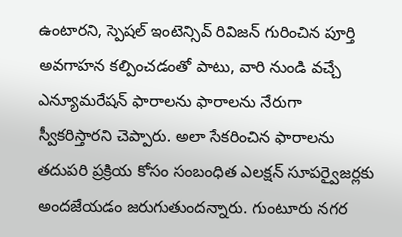ఉంటారని, స్పెషల్ ఇంటెన్సివ్ రివిజన్ గురించిన పూర్తి అవగాహన కల్పించడంతో పాటు, వారి నుండి వచ్చే ఎన్యూమరేషన్ ఫారాలను ఫారాలను నేరుగా స్వీకరిస్తారని చెప్పారు. అలా సేకరించిన ఫారాలను తదుపరి ప్రక్రియ కోసం సంబంధిత ఎలక్షన్ సూపర్వైజర్లకు అందజేయడం జరుగుతుందన్నారు. గుంటూరు నగర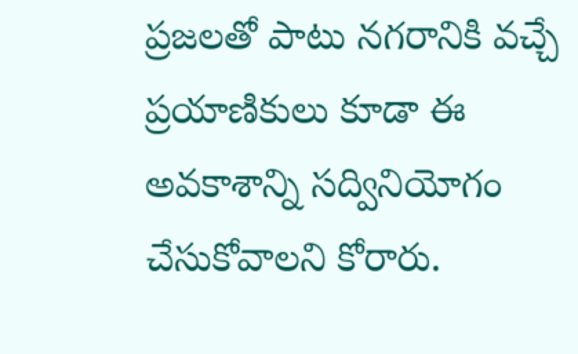ప్రజలతో పాటు నగరానికి వచ్చే ప్రయాణికులు కూడా ఈ అవకాశాన్ని సద్వినియోగం చేసుకోవాలని కోరారు.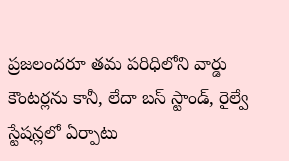ప్రజలందరూ తమ పరిధిలోని వార్డు కౌంటర్లను కానీ, లేదా బస్ స్టాండ్, రైల్వే స్టేషన్లలో ఏర్పాటు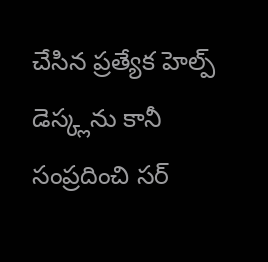చేసిన ప్రత్యేక హెల్ప్ డెస్క్లను కానీ సంప్రదించి సర్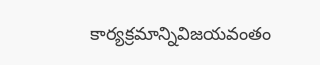కార్యక్రమాన్నివిజయవంతం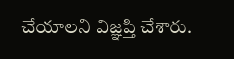చేయాలని విజ్ఞప్తి చేశారు.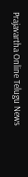Prajavartha Online Telugu News